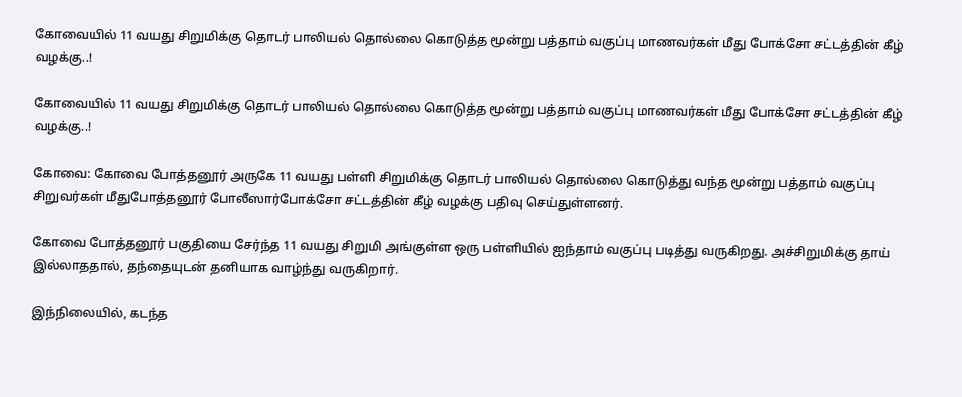கோவையில் 11 வயது சிறுமிக்கு தொடர் பாலியல் தொல்லை கொடுத்த மூன்று பத்தாம் வகுப்பு மாணவர்கள் மீது போக்சோ சட்டத்தின் கீழ் வழக்கு..!

கோவையில் 11 வயது சிறுமிக்கு தொடர் பாலியல் தொல்லை கொடுத்த மூன்று பத்தாம் வகுப்பு மாணவர்கள் மீது போக்சோ சட்டத்தின் கீழ் வழக்கு..!

கோவை: கோவை போத்தனூர் அருகே 11 வயது பள்ளி சிறுமிக்கு தொடர் பாலியல் தொல்லை கொடுத்து வந்த மூன்று பத்தாம் வகுப்பு சிறுவர்கள் மீதுபோத்தனூர் போலீஸார்போக்சோ சட்டத்தின் கீழ் வழக்கு பதிவு செய்துள்ளனர்.

கோவை போத்தனூர் பகுதியை சேர்ந்த 11 வயது சிறுமி அங்குள்ள ஒரு பள்ளியில் ஐந்தாம் வகுப்பு படித்து வருகிறது. அச்சிறுமிக்கு தாய் இல்லாததால், தந்தையுடன் தனியாக வாழ்ந்து வருகிறார்.

இந்நிலையில், கடந்த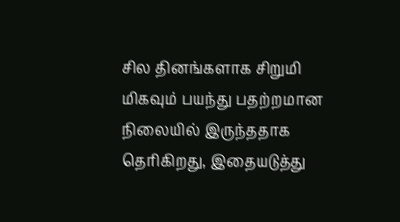சில தினங்களாக சிறுமி மிகவும் பயந்து பதற்றமான நிலையில் இருந்ததாக தெரிகிறது, இதையடுத்து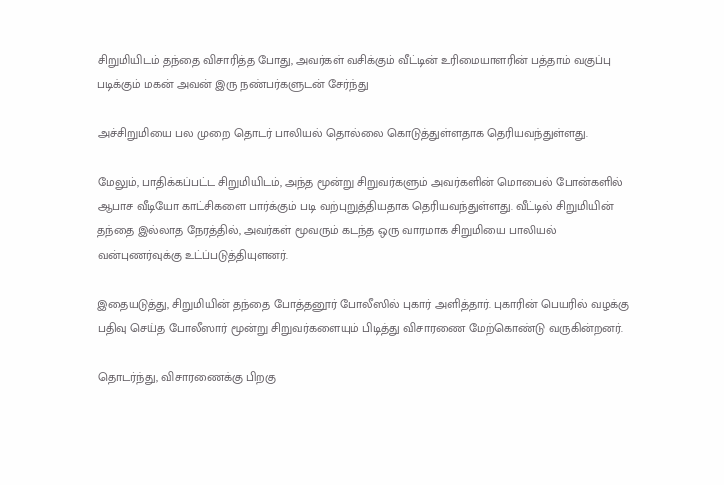சிறுமியிடம் தந்தை விசாரித்த போது, அவர்கள் வசிக்கும் வீட்டின் உரிமையாளரின் பத்தாம் வகுப்பு படிக்கும் மகன் அவன் இரு நண்பர்களுடன் சேர்ந்து

அச்சிறுமியை பல முறை தொடர் பாலியல் தொல்லை கொடுத்துள்ளதாக தெரியவந்துள்ளது.

மேலும், பாதிக்கப்பட்ட சிறுமியிடம், அந்த மூன்று சிறுவர்களும் அவர்களின் மொபைல் போன்களில் ஆபாச வீடியோ காட்சிகளை பார்க்கும் படி வற்புறுத்தியதாக தெரியவந்துள்ளது. வீட்டில் சிறுமியின் தந்தை இல்லாத நேரத்தில், அவர்கள் மூவரும் கடந்த ஒரு வாரமாக சிறுமியை பாலியல் வன்புணர்வுக்கு உட்ப்படுத்தியுளனர்.

இதையடுத்து, சிறுமியின் தந்தை போத்தனூர் போலீஸில் புகார் அளித்தார். புகாரின் பெயரில் வழக்கு பதிவு செய்த போலீஸார் மூன்று சிறுவர்களையும் பிடித்து விசாரணை மேற்கொண்டு வருகின்றனர்.

தொடர்ந்து, விசாரணைக்கு பிறகு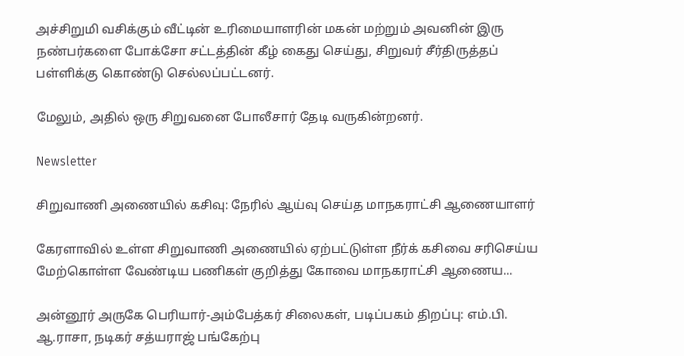அச்சிறுமி வசிக்கும் வீட்டின் உரிமையாளரின் மகன் மற்றும் அவனின் இரு நண்பர்களை போக்சோ சட்டத்தின் கீழ் கைது செய்து, சிறுவர் சீர்திருத்தப் பள்ளிக்கு கொண்டு செல்லப்பட்டனர்.

மேலும், அதில் ஒரு சிறுவனை போலீசார் தேடி வருகின்றனர்.

Newsletter

சிறுவாணி அணையில் கசிவு: நேரில் ஆய்வு செய்த மாநகராட்சி ஆணையாளர்

கேரளாவில் உள்ள சிறுவாணி அணையில் ஏற்பட்டுள்ள நீர்க் கசிவை சரிசெய்ய மேற்கொள்ள வேண்டிய பணிகள் குறித்து கோவை மாநகராட்சி ஆணைய...

அன்னூர் அருகே பெரியார்-அம்பேத்கர் சிலைகள், படிப்பகம் திறப்பு: எம்.பி. ஆ.ராசா, நடிகர் சத்யராஜ் பங்கேற்பு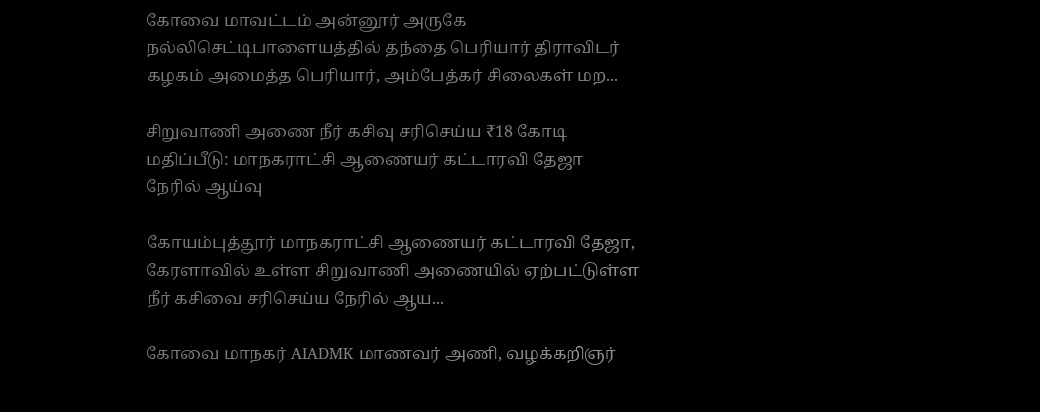கோவை மாவட்டம் அன்னூர் அருகே நல்லிசெட்டிபாளையத்தில் தந்தை பெரியார் திராவிடர் கழகம் அமைத்த பெரியார், அம்பேத்கர் சிலைகள் மற...

சிறுவாணி அணை நீர் கசிவு சரிசெய்ய ₹18 கோடி மதிப்பீடு: மாநகராட்சி ஆணையர் கட்டாரவி தேஜா நேரில் ஆய்வு

கோயம்புத்தூர் மாநகராட்சி ஆணையர் கட்டாரவி தேஜா, கேரளாவில் உள்ள சிறுவாணி அணையில் ஏற்பட்டுள்ள நீர் கசிவை சரிசெய்ய நேரில் ஆய...

கோவை மாநகர் AIADMK மாணவர் அணி, வழக்கறிஞர்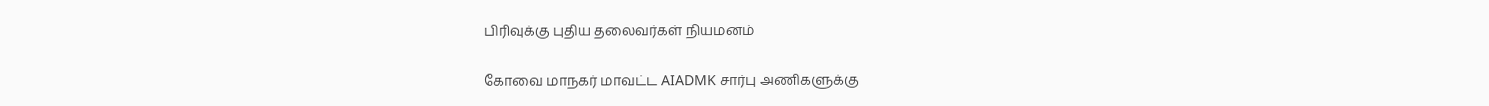பிரிவுக்கு புதிய தலைவர்கள் நியமனம்

கோவை மாநகர் மாவட்ட AIADMK சார்பு அணிகளுக்கு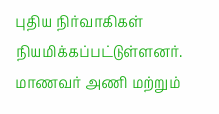புதிய நிர்வாகிகள் நியமிக்கப்பட்டுள்ளனர். மாணவர் அணி மற்றும்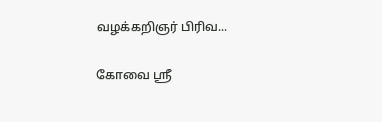வழக்கறிஞர் பிரிவ...

கோவை ஸ்ரீ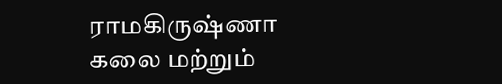ராமகிருஷ்ணா கலை மற்றும்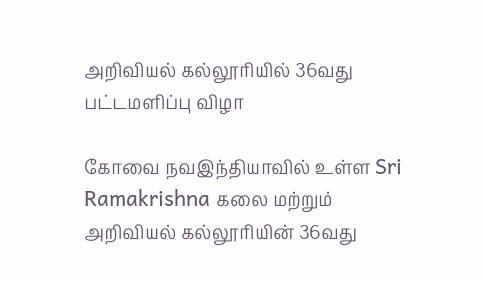அறிவியல் கல்லூரியில் 36வது பட்டமளிப்பு விழா

கோவை நவஇந்தியாவில் உள்ள Sri Ramakrishna கலை மற்றும் அறிவியல் கல்லூரியின் 36வது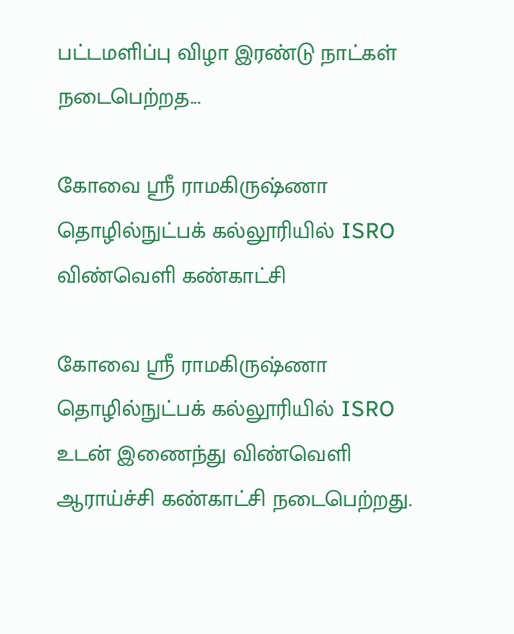பட்டமளிப்பு விழா இரண்டு நாட்கள் நடைபெற்றத...

கோவை ஸ்ரீ ராமகிருஷ்ணா தொழில்நுட்பக் கல்லூரியில் ISRO விண்வெளி கண்காட்சி

கோவை ஸ்ரீ ராமகிருஷ்ணா தொழில்நுட்பக் கல்லூரியில் ISRO உடன் இணைந்து விண்வெளி ஆராய்ச்சி கண்காட்சி நடைபெற்றது.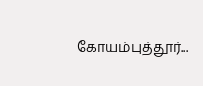கோயம்புத்தூர்...